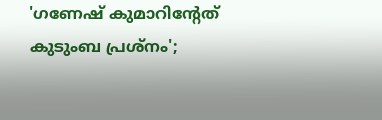'ഗണേഷ് കുമാറിന്‍റേത് കുടുംബ പ്രശ്നം';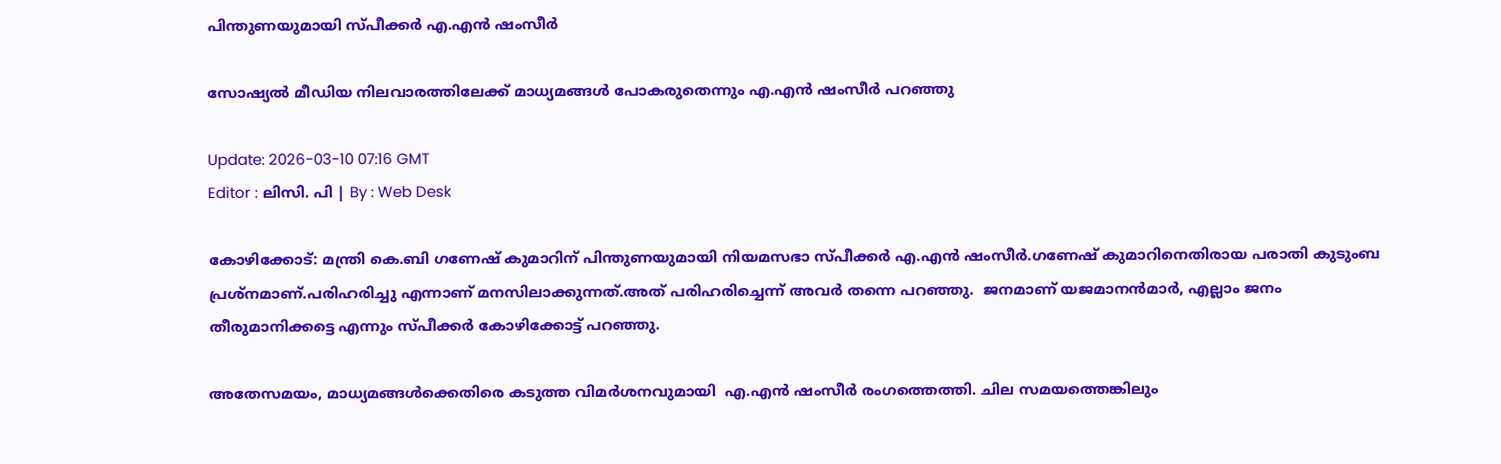പിന്തുണയുമായി സ്പീക്കര്‍ എ.എൻ ഷംസീർ

സോഷ്യൽ മീഡിയ നിലവാരത്തിലേക്ക് മാധ്യമങ്ങൾ പോകരുതെന്നും എ.എൻ ഷംസീർ പറഞ്ഞു

Update: 2026-03-10 07:16 GMT
Editor : ലിസി. പി | By : Web Desk

കോഴിക്കോട്: മന്ത്രി കെ.ബി ഗണേഷ് കുമാറിന് പിന്തുണയുമായി നിയമസഭാ സ്പീക്കർ എ.എൻ ഷംസീർ.ഗണേഷ് കുമാറിനെതിരായ പരാതി കുടുംബ പ്രശ്നമാണ്.പരിഹരിച്ചു എന്നാണ് മനസിലാക്കുന്നത്.അത് പരിഹരിച്ചെന്ന് അവര്‍ തന്നെ പറഞ്ഞു.  ജനമാണ് യജമാനൻമാർ, എല്ലാം ജനം തീരുമാനിക്കട്ടെ എന്നും സ്പീക്കർ കോഴിക്കോട്ട് പറഞ്ഞു.

അതേസമയം, മാധ്യമങ്ങൾക്കെതിരെ കടുത്ത വിമർശനവുമായി  എ.എൻ ഷംസീർ രംഗത്തെത്തി. ചില സമയത്തെങ്കിലും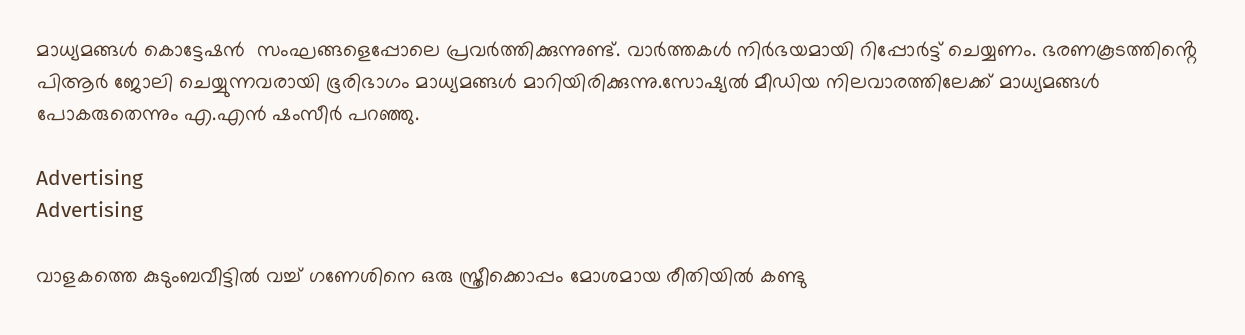മാധ്യമങ്ങൾ കൊട്ടേഷൻ  സംഘങ്ങളെപ്പോലെ പ്രവർത്തിക്കുന്നുണ്ട്. വാർത്തകൾ നിർഭയമായി റിപ്പോർട്ട് ചെയ്യണം. ഭരണകൂടത്തിൻ്റെ പിആർ ജോലി ചെയ്യുന്നവരായി ഭൂരിഭാഗം മാധ്യമങ്ങൾ മാറിയിരിക്കുന്നു.സോഷ്യൽ മീഡിയ നിലവാരത്തിലേക്ക് മാധ്യമങ്ങൾ പോകരുതെന്നും എ.എൻ ഷംസീർ പറഞ്ഞു.

Advertising
Advertising

വാളകത്തെ കുടുംബവീട്ടിൽ വച്ച് ഗണേശിനെ ഒരു സ്ത്രീക്കൊപ്പം മോശമായ രീതിയിൽ കണ്ടു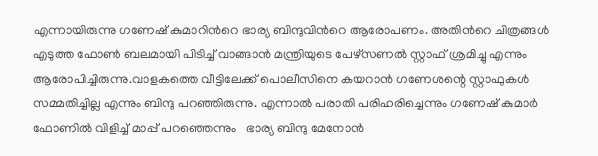എന്നായിരുന്നു ഗണേഷ് കുമാറിന്‍റെ ഭാര്യ ബിന്ദുവിന്‍റെ ആരോപണം. അതിന്‍റെ ചിത്രങ്ങൾ എടുത്ത ഫോൺ ബലമായി പിടിച്ച് വാങ്ങാൻ മന്ത്രിയുടെ പേഴ്സണൽ സ്റ്റാഫ് ശ്രമിച്ചു എന്നും ആരോപിച്ചിരുന്നു.വാളകത്തെ വീട്ടിലേക്ക് പൊലീസിനെ കയറാൻ ഗണേശന്റെ സ്റ്റാഫുകൾ സമ്മതിച്ചില്ല എന്നും ബിന്ദു പറഞ്ഞിരുന്നു. എന്നാല്‍ പരാതി പരിഹരിച്ചെന്നും ഗണേഷ് കുമാര്‍ ഫോണില്‍ വിളിച്ച് മാപ്പ് പറഞ്ഞെന്നും   ഭാര്യ ബിന്ദു മേനോൻ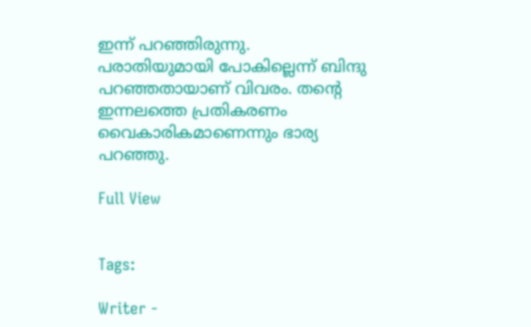ഇന്ന് പറഞ്ഞിരുന്നു. പരാതിയുമായി പോകില്ലെന്ന് ബിന്ദു പറഞ്ഞതായാണ് വിവരം. തന്‍റെ ഇന്നലത്തെ പ്രതികരണം വൈകാരികമാണെന്നും ഭാര്യ പറഞ്ഞു.

Full View


Tags:

Writer -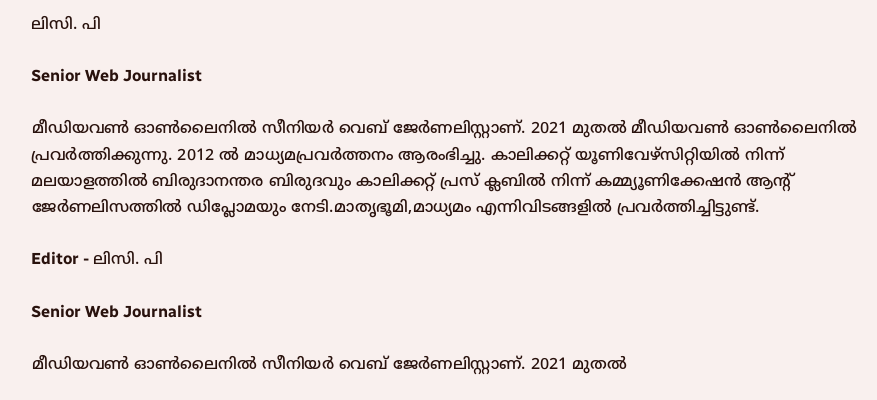ലിസി. പി

Senior Web Journalist

മീഡിയവൺ ഓൺലൈനിൽ സീനിയർ വെബ് ജേർണലിസ്റ്റാണ്. 2021 മുതൽ മീഡിയവൺ ഓൺലൈനിൽ പ്രവർത്തിക്കുന്നു. 2012 ല്‍ മാധ്യമപ്രവര്‍ത്തനം ആരംഭിച്ചു. കാലിക്കറ്റ് യൂണിവേഴ്‌സിറ്റിയിൽ നിന്ന് മലയാളത്തിൽ ബിരുദാനന്തര ബിരുദവും കാലിക്കറ്റ് പ്രസ് ക്ലബിൽ നിന്ന് കമ്മ്യൂണിക്കേഷൻ ആന്റ് ജേർണലിസത്തിൽ ഡിപ്ലോമയും നേടി.മാതൃഭൂമി,മാധ്യമം എന്നിവിടങ്ങളിൽ പ്രവർത്തിച്ചിട്ടുണ്ട്.

Editor - ലിസി. പി

Senior Web Journalist

മീഡിയവൺ ഓൺലൈനിൽ സീനിയർ വെബ് ജേർണലിസ്റ്റാണ്. 2021 മുതൽ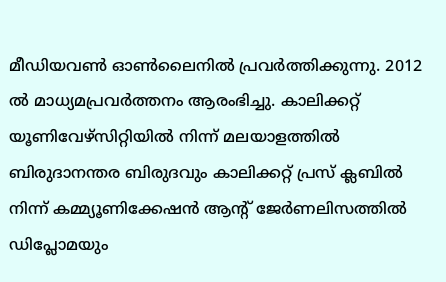മീഡിയവൺ ഓൺലൈനിൽ പ്രവർത്തിക്കുന്നു. 2012 ല്‍ മാധ്യമപ്രവര്‍ത്തനം ആരംഭിച്ചു. കാലിക്കറ്റ് യൂണിവേഴ്‌സിറ്റിയിൽ നിന്ന് മലയാളത്തിൽ ബിരുദാനന്തര ബിരുദവും കാലിക്കറ്റ് പ്രസ് ക്ലബിൽ നിന്ന് കമ്മ്യൂണിക്കേഷൻ ആന്റ് ജേർണലിസത്തിൽ ഡിപ്ലോമയും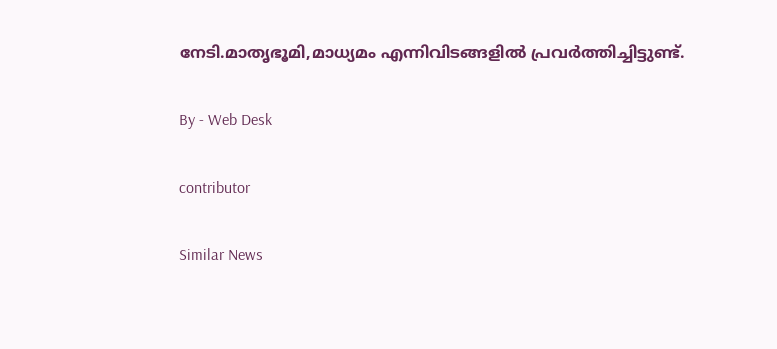നേടി.മാതൃഭൂമി,മാധ്യമം എന്നിവിടങ്ങളിൽ പ്രവർത്തിച്ചിട്ടുണ്ട്.

By - Web Desk

contributor

Similar News